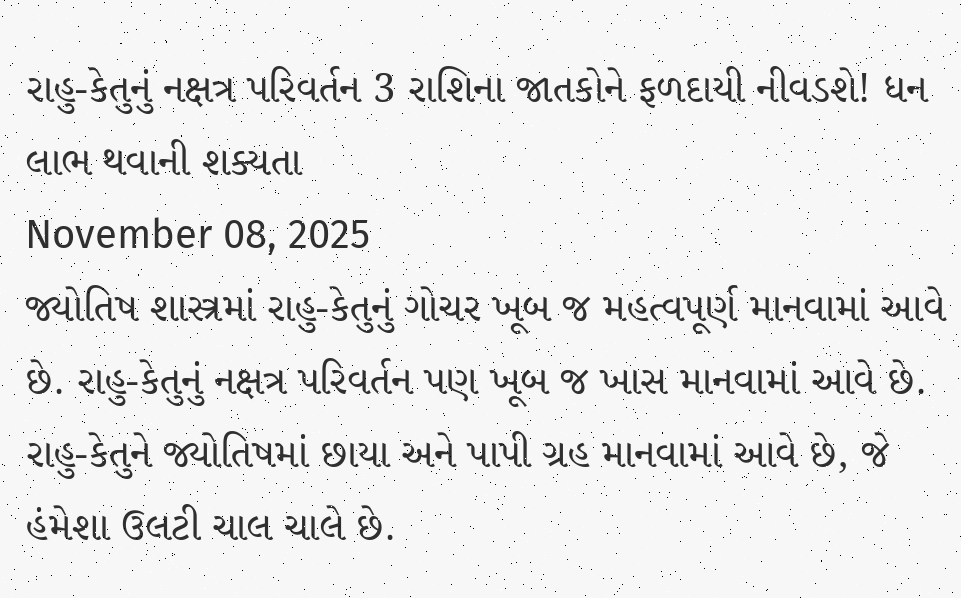રાહુ-કેતુનું નક્ષત્ર પરિવર્તન 3 રાશિના જાતકોને ફળદાયી નીવડશે! ધન લાભ થવાની શક્યતા
November 08, 2025
જ્યોતિષ શાસ્ત્રમાં રાહુ-કેતુનું ગોચર ખૂબ જ મહત્વપૂર્ણ માનવામાં આવે છે. રાહુ-કેતુનું નક્ષત્ર પરિવર્તન પણ ખૂબ જ ખાસ માનવામાં આવે છે. રાહુ-કેતુને જ્યોતિષમાં છાયા અને પાપી ગ્રહ માનવામાં આવે છે, જે હંમેશા ઉલટી ચાલ ચાલે છે.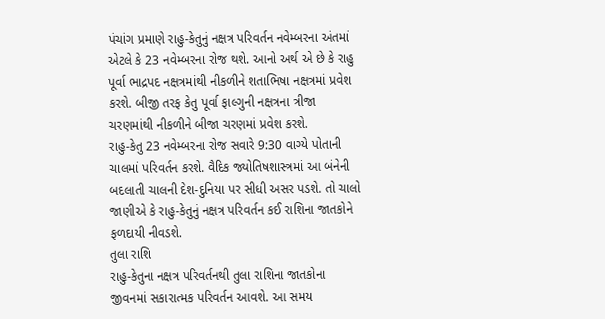પંચાંગ પ્રમાણે રાહુ-કેતુનું નક્ષત્ર પરિવર્તન નવેમ્બરના અંતમાં એટલે કે 23 નવેમ્બરના રોજ થશે. આનો અર્થ એ છે કે રાહુ પૂર્વા ભાદ્રપદ નક્ષત્રમાંથી નીકળીને શતાભિષા નક્ષત્રમાં પ્રવેશ કરશે. બીજી તરફ કેતુ પૂર્વા ફાલ્ગુની નક્ષત્રના ત્રીજા ચરણમાંથી નીકળીને બીજા ચરણમાં પ્રવેશ કરશે.
રાહુ-કેતુ 23 નવેમ્બરના રોજ સવારે 9:30 વાગ્યે પોતાની ચાલમાં પરિવર્તન કરશે. વૈદિક જ્યોતિષશાસ્ત્રમાં આ બંનેની બદલાતી ચાલની દેશ-દુનિયા પર સીધી અસર પડશે. તો ચાલો જાણીએ કે રાહુ-કેતુનું નક્ષત્ર પરિવર્તન કઈ રાશિના જાતકોને ફળદાયી નીવડશે.
તુલા રાશિ
રાહુ-કેતુના નક્ષત્ર પરિવર્તનથી તુલા રાશિના જાતકોના જીવનમાં સકારાત્મક પરિવર્તન આવશે. આ સમય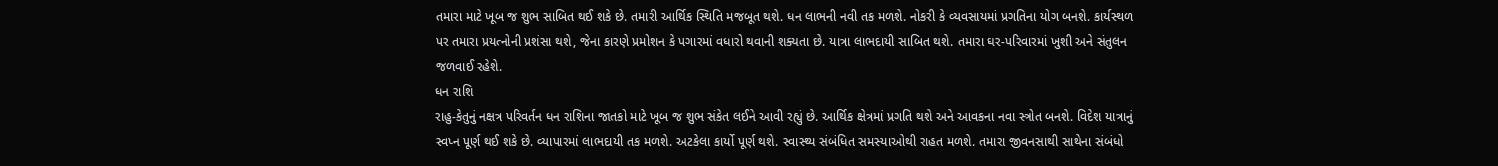તમારા માટે ખૂબ જ શુભ સાબિત થઈ શકે છે. તમારી આર્થિક સ્થિતિ મજબૂત થશે. ધન લાભની નવી તક મળશે. નોકરી કે વ્યવસાયમાં પ્રગતિના યોગ બનશે. કાર્યસ્થળ પર તમારા પ્રયત્નોની પ્રશંસા થશે, જેના કારણે પ્રમોશન કે પગારમાં વધારો થવાની શક્યતા છે. યાત્રા લાભદાયી સાબિત થશે. તમારા ઘર-પરિવારમાં ખુશી અને સંતુલન જળવાઈ રહેશે.
ધન રાશિ
રાહુ-કેતુનું નક્ષત્ર પરિવર્તન ધન રાશિના જાતકો માટે ખૂબ જ શુભ સંકેત લઈને આવી રહ્યું છે. આર્થિક ક્ષેત્રમાં પ્રગતિ થશે અને આવકના નવા સ્ત્રોત બનશે. વિદેશ યાત્રાનું સ્વપ્ન પૂર્ણ થઈ શકે છે. વ્યાપારમાં લાભદાયી તક મળશે. અટકેલા કાર્યો પૂર્ણ થશે. સ્વાસ્થ્ય સંબંધિત સમસ્યાઓથી રાહત મળશે. તમારા જીવનસાથી સાથેના સંબંધો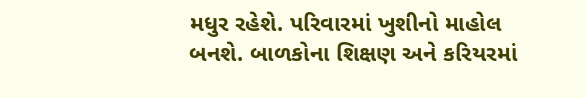મધુર રહેશે. પરિવારમાં ખુશીનો માહોલ બનશે. બાળકોના શિક્ષણ અને કરિયરમાં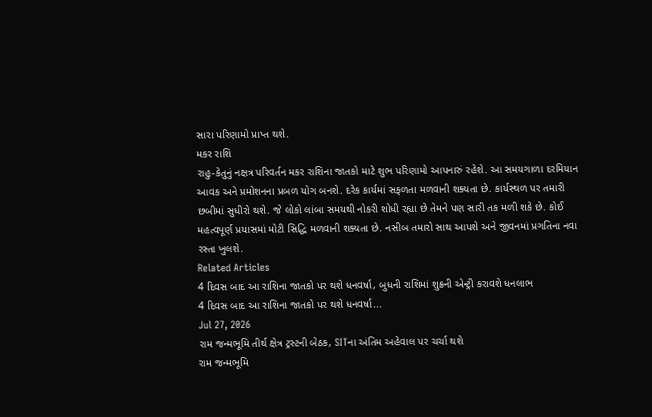સારા પરિણામો પ્રાપ્ત થશે.
મકર રાશિ
રાહુ-કેતુનું નક્ષત્ર પરિવર્તન મકર રાશિના જાતકો માટે શુભ પરિણામો આપનારું રહેશે. આ સમયગાળા દરમિયાન આવક અને પ્રમોશનના પ્રબળ યોગ બનશે. દરેક કાર્યમાં સફળતા મળવાની શક્યતા છે. કાર્યસ્થળ પર તમારી છબીમાં સુધીરો થશે. જે લોકો લાંબા સમયથી નોકરી શોધી રહ્યા છે તેમને પણ સારી તક મળી શકે છે. કોઈ મહત્વપૂર્ણ પ્રયાસમાં મોટી સિદ્ધિ મળવાની શક્યતા છે. નસીબ તમારો સાથ આપશે અને જીવનમાં પ્રગતિના નવા રસ્તા ખુલશે.
Related Articles
4 દિવસ બાદ આ રાશિના જાતકો પર થશે ધનવર્ષા, બુધની રાશિમાં શુક્રની એન્ટ્રી કરાવશે ધનલાભ
4 દિવસ બાદ આ રાશિના જાતકો પર થશે ધનવર્ષા...
Jul 27, 2026
રામ જન્મભૂમિ તીર્થ ક્ષેત્ર ટ્રસ્ટની બેઠક, SITના અંતિમ અહેવાલ પર ચર્ચા થશે
રામ જન્મભૂમિ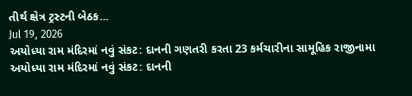તીર્થ ક્ષેત્ર ટ્રસ્ટની બેઠક...
Jul 19, 2026
અયોધ્યા રામ મંદિરમાં નવું સંકટ: દાનની ગણતરી કરતા 23 કર્મચારીના સામૂહિક રાજીનામા
અયોધ્યા રામ મંદિરમાં નવું સંકટ: દાનની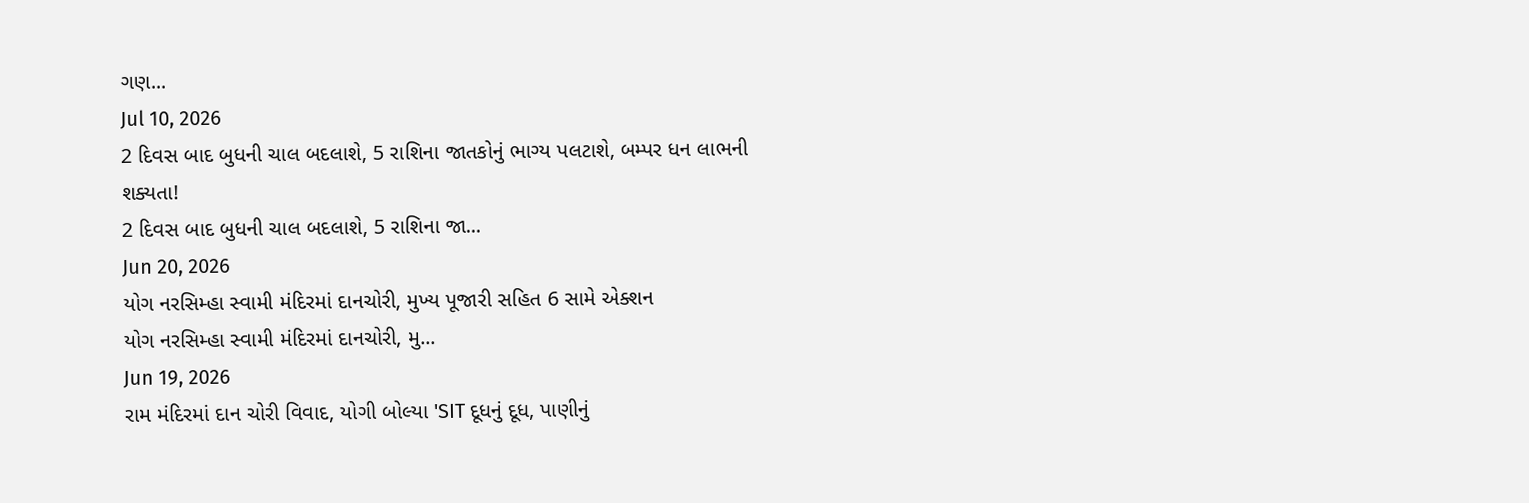ગણ...
Jul 10, 2026
2 દિવસ બાદ બુધની ચાલ બદલાશે, 5 રાશિના જાતકોનું ભાગ્ય પલટાશે, બમ્પર ધન લાભની શક્યતા!
2 દિવસ બાદ બુધની ચાલ બદલાશે, 5 રાશિના જા...
Jun 20, 2026
યોગ નરસિમ્હા સ્વામી મંદિરમાં દાનચોરી, મુખ્ય પૂજારી સહિત 6 સામે એક્શન
યોગ નરસિમ્હા સ્વામી મંદિરમાં દાનચોરી, મુ...
Jun 19, 2026
રામ મંદિરમાં દાન ચોરી વિવાદ, યોગી બોલ્યા 'SIT દૂધનું દૂધ, પાણીનું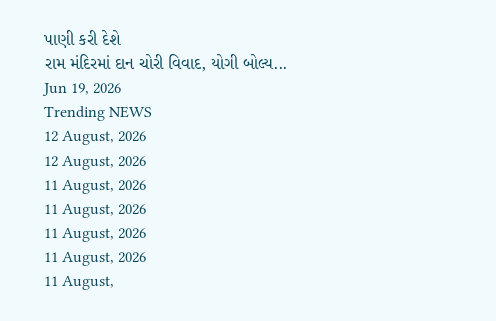પાણી કરી દેશે
રામ મંદિરમાં દાન ચોરી વિવાદ, યોગી બોલ્ય...
Jun 19, 2026
Trending NEWS
12 August, 2026
12 August, 2026
11 August, 2026
11 August, 2026
11 August, 2026
11 August, 2026
11 August,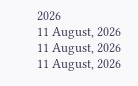2026
11 August, 2026
11 August, 2026
11 August, 2026